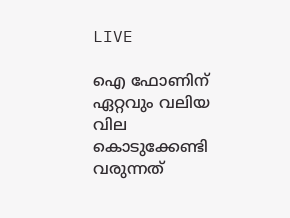LIVE

ഐ ഫോണിന് ഏറ്റവും വലിയ വില കൊടുക്കേണ്ടി വരുന്നത്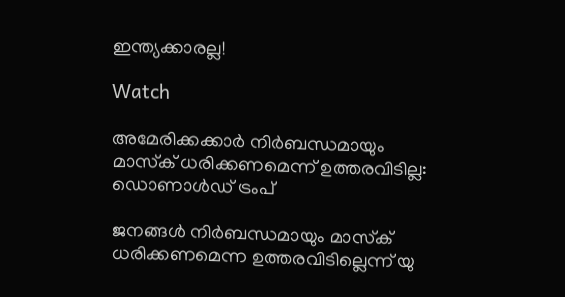ഇന്ത്യക്കാരല്ല!

Watch

അമേരിക്കക്കാര്‍ നിര്‍ബന്ധമായും മാസ്‌ക് ധരിക്കണമെന്ന് ഉത്തരവിടില്ല: ഡൊണാള്‍ഡ് ട്രംപ്

ജനങ്ങള്‍ നിര്‍ബന്ധമായും മാസ്‌ക് ധരിക്കണമെന്ന ഉത്തരവിടില്ലെന്ന് യു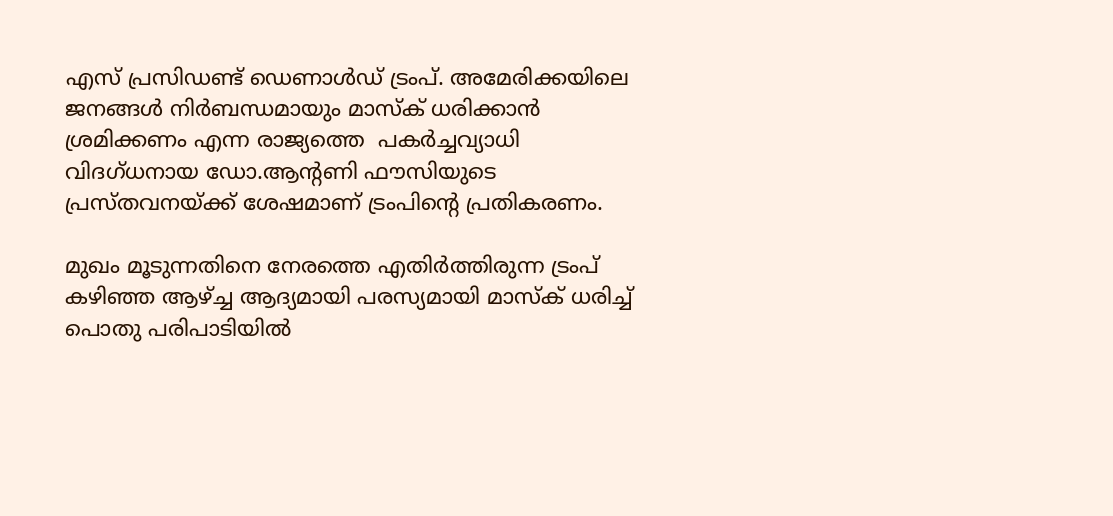എസ് പ്രസിഡണ്ട് ഡെണാള്‍ഡ് ട്രംപ്. അമേരിക്കയിലെ ജനങ്ങള്‍ നിര്‍ബന്ധമായും മാസ്‌ക് ധരിക്കാന്‍ ശ്രമിക്കണം എന്ന രാജ്യത്തെ  പകര്‍ച്ചവ്യാധി വിദഗ്ധനായ ഡോ.ആന്റണി ഫൗസിയുടെ പ്രസ്തവനയ്ക്ക് ശേഷമാണ് ട്രംപിന്റെ പ്രതികരണം.

മുഖം മൂടുന്നതിനെ നേരത്തെ എതിര്‍ത്തിരുന്ന ട്രംപ് കഴിഞ്ഞ ആഴ്ച്ച ആദ്യമായി പരസ്യമായി മാസ്‌ക് ധരിച്ച് പൊതു പരിപാടിയില്‍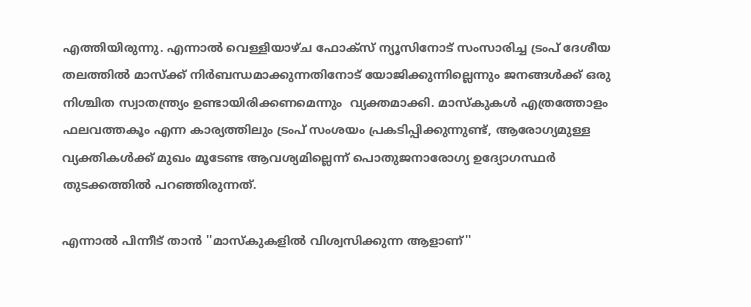എത്തിയിരുന്നു. എന്നാല്‍ വെള്ളിയാഴ്ച ഫോക്സ് ന്യൂസിനോട് സംസാരിച്ച ട്രംപ് ദേശീയ തലത്തില്‍ മാസ്‌ക്ക് നിര്‍ബന്ധമാക്കുന്നതിനോട് യോജിക്കുന്നില്ലെന്നും ജനങ്ങള്‍ക്ക് ഒരു നിശ്ചിത സ്വാതന്ത്ര്യം ഉണ്ടായിരിക്കണമെന്നും  വ്യക്തമാക്കി. മാസ്‌കുകള്‍ എത്രത്തോളം ഫലവത്തകൂം എന്ന കാര്യത്തിലും ട്രംപ് സംശയം പ്രകടിപ്പിക്കുന്നുണ്ട്, ആരോഗ്യമുള്ള വ്യക്തികള്‍ക്ക് മുഖം മൂടേണ്ട ആവശ്യമില്ലെന്ന് പൊതുജനാരോഗ്യ ഉദ്യോഗസ്ഥര്‍ തുടക്കത്തില്‍ പറഞ്ഞിരുന്നത്.

എന്നാല്‍ പിന്നീട് താന്‍ ''മാസ്‌കുകളില്‍ വിശ്വസിക്കുന്ന ആളാണ്''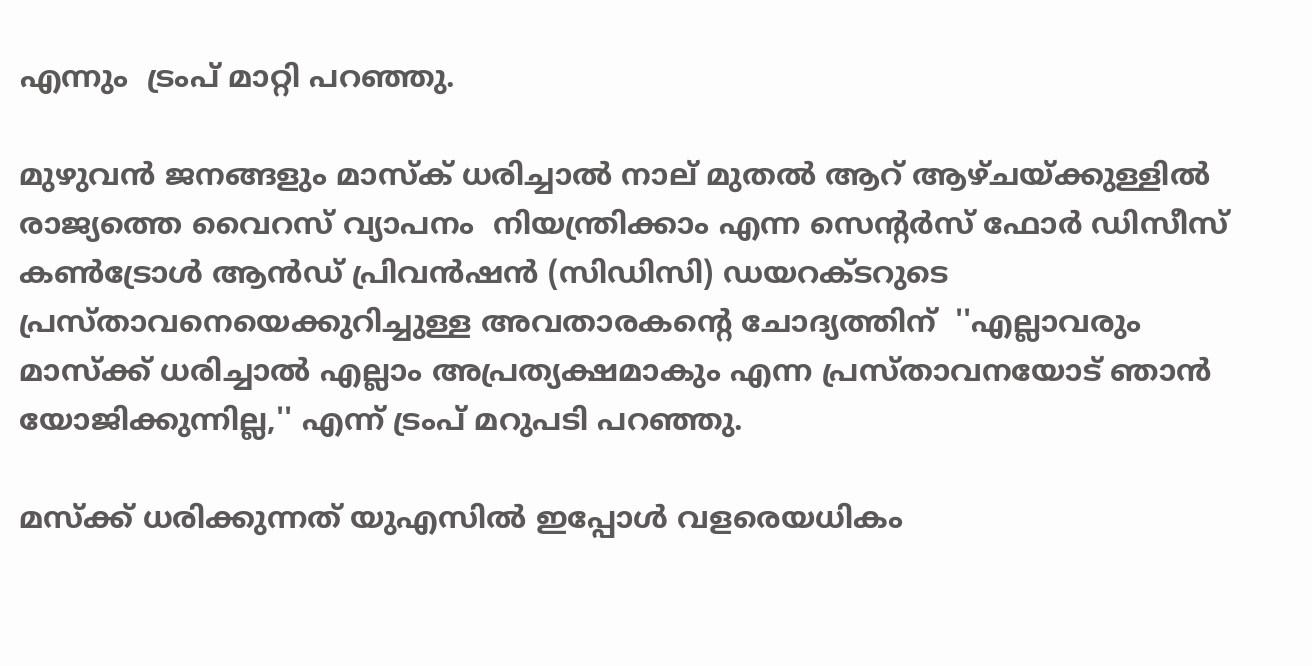എന്നും  ട്രംപ് മാറ്റി പറഞ്ഞു.

മുഴുവന്‍ ജനങ്ങളും മാസ്‌ക് ധരിച്ചാല്‍ നാല് മുതല്‍ ആറ് ആഴ്ചയ്ക്കുള്ളില്‍ രാജ്യത്തെ വൈറസ് വ്യാപനം  നിയന്ത്രിക്കാം എന്ന സെന്റര്‍സ് ഫോര്‍ ഡിസീസ് കണ്‍ട്രോള്‍ ആന്‍ഡ് പ്രിവന്‍ഷന്‍ (സിഡിസി) ഡയറക്ടറുടെ   പ്രസ്താവനെയെക്കുറിച്ചുള്ള അവതാരകന്റെ ചോദ്യത്തിന്  ''എല്ലാവരും മാസ്‌ക്ക് ധരിച്ചാല്‍ എല്ലാം അപ്രത്യക്ഷമാകും എന്ന പ്രസ്താവനയോട് ഞാന്‍ യോജിക്കുന്നില്ല,'' എന്ന് ട്രംപ് മറുപടി പറഞ്ഞു.

മസ്‌ക്ക് ധരിക്കുന്നത് യുഎസില്‍ ഇപ്പോള്‍ വളരെയധികം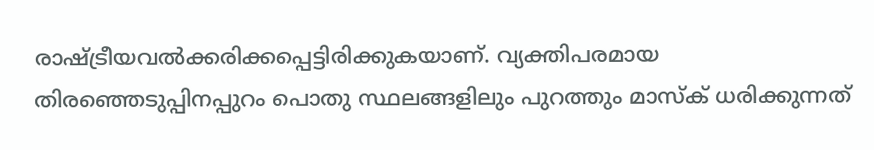രാഷ്ട്രീയവല്‍ക്കരിക്കപ്പെട്ടിരിക്കുകയാണ്. വ്യക്തിപരമായ തിരഞ്ഞെടുപ്പിനപ്പുറം പൊതു സ്ഥലങ്ങളിലും പുറത്തും മാസ്‌ക് ധരിക്കുന്നത്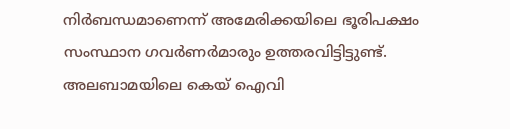നിര്‍ബന്ധമാണെന്ന് അമേരിക്കയിലെ ഭൂരിപക്ഷം സംസ്ഥാന ഗവര്‍ണര്‍മാരും ഉത്തരവിട്ടിട്ടുണ്ട്. അലബാമയിലെ കെയ് ഐവി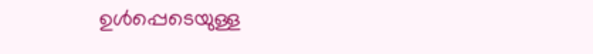ഉള്‍പ്പെടെയുള്ള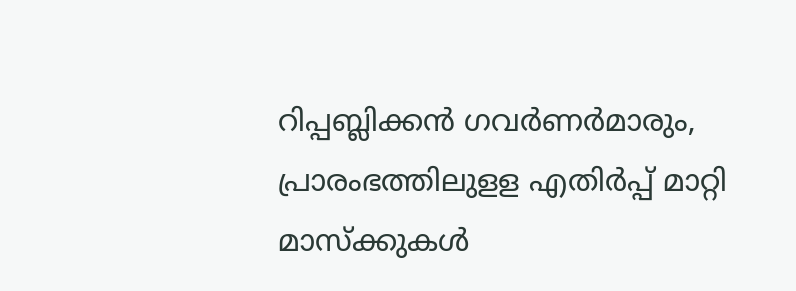റിപ്പബ്ലിക്കന്‍ ഗവര്‍ണര്‍മാരും,   പ്രാരംഭത്തിലുളള എതിര്‍പ്പ് മാറ്റി  മാസ്‌ക്കുകള്‍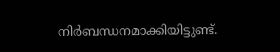നിര്‍ബന്ധനമാക്കിയിട്ടുണ്ട്.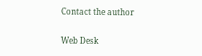Contact the author

Web Desk